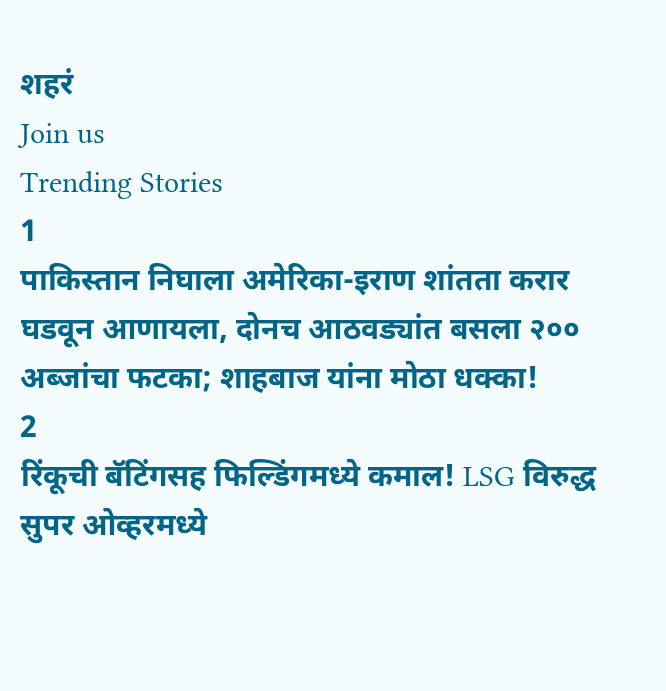शहरं
Join us
Trending Stories
1
पाकिस्तान निघाला अमेरिका-इराण शांतता करार घडवून आणायला, दोनच आठवड्यांत बसला २०० अब्जांचा फटका; शाहबाज यांना मोठा धक्का!
2
रिंकूची बॅटिंगसह फिल्डिंगमध्ये कमाल! LSG विरुद्ध सुपर ओव्हरमध्ये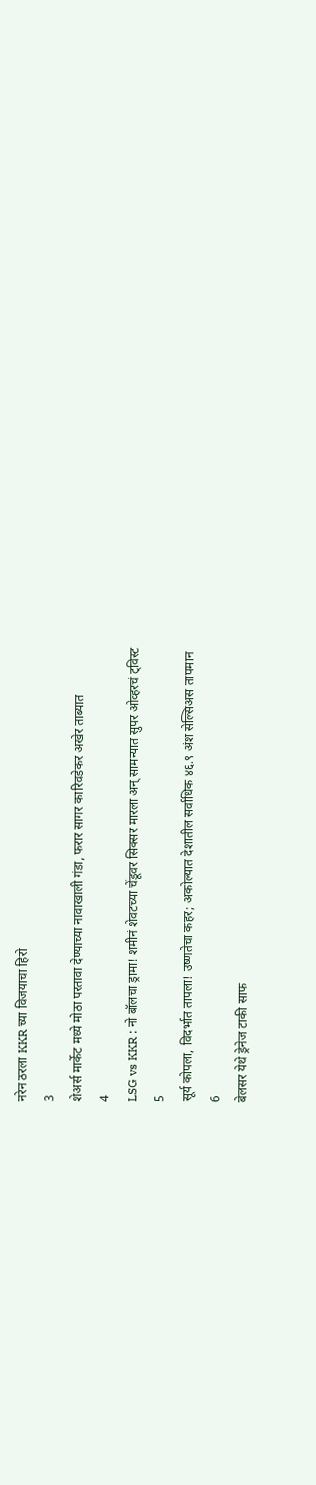नरेन ठरला KKR च्या विजयाचा हिरो
3
शेअर्स मार्केट मध्ये मोठा परतावा देण्याच्या नावाखाली गंडा, फरार सागर कारिवडेकर अखेर ताब्यात
4
LSG vs KKR : नो बॉलचा ड्रामा! शमीनं शेवटच्या चेंडूवर सिक्सर मारला अन् सामन्यात सुपर ओव्हरचं ट्विस्ट
5
सूर्य कोपला, विदर्भात तापला! उष्णतेचा कहर; अकोल्यात देशातील सर्वाधिक ४६.९ अंश सेल्सिअस तापमान
6
बेलसर येथे ड्रेनेज टाकी साफ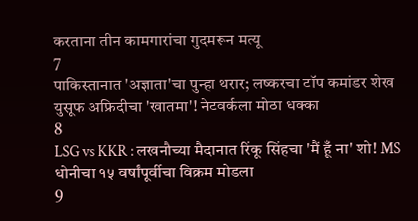करताना तीन कामगारांचा गुदमरून मत्यू
7
पाकिस्तानात 'अज्ञाता'चा पुन्हा थरार; लष्करचा टॉप कमांडर शेख युसूफ अफ्रिदीचा 'खातमा'! नेटवर्कला मोठा धक्का
8
LSG vs KKR : लखनौच्या मैदानात रिंकू सिंहचा 'मैं हूँ ना' शो! MS धोनीचा १५ वर्षांपूर्वीचा विक्रम मोडला
9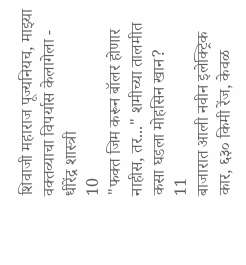शिवाजी महाराज पूज्यनियच, माझ्या वक्तव्याचा विपर्यास केलागेला - धीरेंद्र शास्त्री
10
"फक्त जिम करून बॉलर होणार नाहीस, तर..." शमीच्या तालमीत कसा घडला मोहसिन खान?
11
बाजारात आली नवीन इलेक्ट्रिक कार, ६३० किमी रेंज, केवळ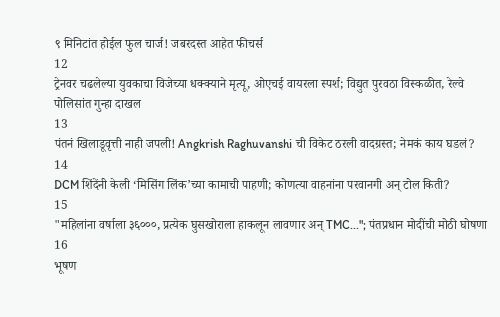९ मिनिटांत होईल फुल चार्ज! जबरदस्त आहेत फीचर्स
12
ट्रेनवर चढलेल्या युवकाचा विजेच्या धक्क्याने मृत्यू, ओएचई वायरला स्पर्श; विद्युत पुरवठा विस्कळीत, रेल्वे पोलिसांत गुन्हा दाखल
13
पंतनं खिलाडूवृत्ती नाही जपली! Angkrish Raghuvanshi ची विकेट ठरली वादग्रस्त; नेमकं काय घडलं?
14
DCM शिंदेंनी केली ‘मिसिंग लिंक’च्या कामाची पाहणी; कोणत्या वाहनांना परवानगी अन् टोल किती?
15
"महिलांना वर्षाला ३६०००, प्रत्येक घुसखोराला हाकलून लावणार अन् TMC..."; पंतप्रधान मोदींची मोठी घोषणा
16
भूषण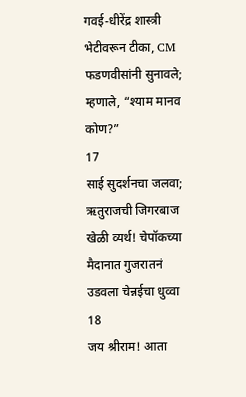गवई-धीरेंद्र शास्त्री भेटीवरून टीका, CM फडणवीसांनी सुनावले; म्हणाले, “श्याम मानव कोण?”
17
साई सुदर्शनचा जलवा; ऋतुराजची जिगरबाज खेळी व्यर्थ! चेपॉकच्या मैदानात गुजरातनं उडवला चेन्नईचा धुव्वा
18
जय श्रीराम! आता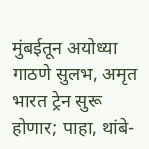मुंबईतून अयोध्या गाठणे सुलभ, अमृत भारत ट्रेन सुरू होणार; पाहा, थांबे-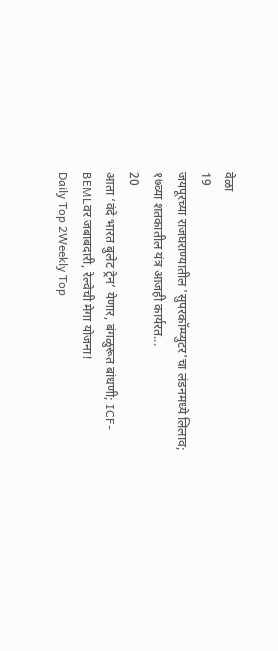वेळा
19
जयपूरच्या राजघराण्यातील 'सुपरकॉम्प्युटर'चा लंडनमध्ये लिलाव; १७व्या शतकातील यंत्र आजही कार्यरत...
20
आता ‘वंदे भारत बुलेट ट्रेन’ येणार, बंगळुरूत बांधणी; ICF-BEMLवर जबाबदारी, रेल्वेची मेगा योजना!
Daily Top 2Weekly Top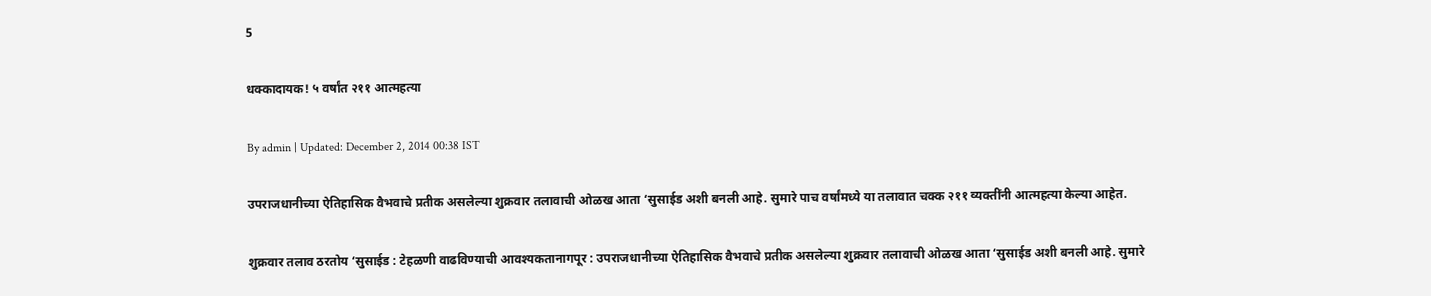5

धक्कादायक! ५ वर्षांत २११ आत्महत्या

By admin | Updated: December 2, 2014 00:38 IST

उपराजधानीच्या ऐतिहासिक वैभवाचे प्रतीक असलेल्या शुक्रवार तलावाची ओळख आता ‘सुसाईड अशी बनली आहे. सुमारे पाच वर्षांमध्ये या तलावात चक्क २११ व्यक्तींनी आत्महत्या केल्या आहेत.

शुक्रवार तलाव ठरतोय ‘सुसाईड : टेहळणी वाढविण्याची आवश्यकतानागपूर : उपराजधानीच्या ऐतिहासिक वैभवाचे प्रतीक असलेल्या शुक्रवार तलावाची ओळख आता ‘सुसाईड अशी बनली आहे. सुमारे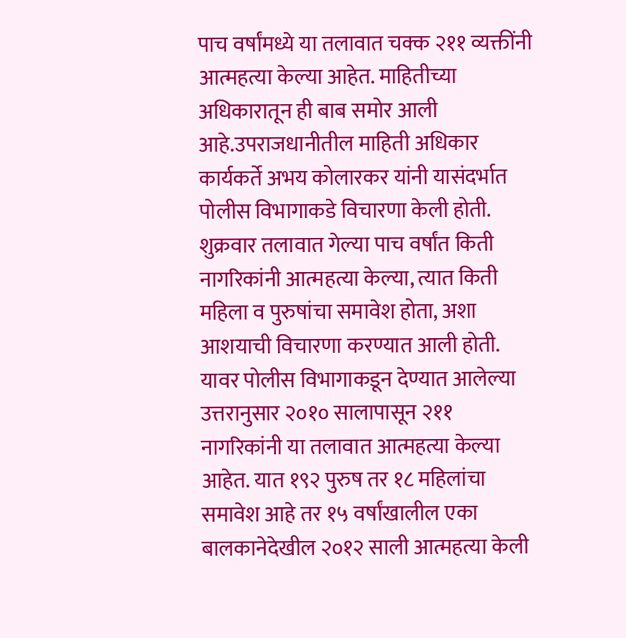पाच वर्षांमध्ये या तलावात चक्क २११ व्यक्तींनी आत्महत्या केल्या आहेत. माहितीच्या अधिकारातून ही बाब समोर आली आहे.उपराजधानीतील माहिती अधिकार कार्यकर्ते अभय कोलारकर यांनी यासंदर्भात पोलीस विभागाकडे विचारणा केली होती. शुक्रवार तलावात गेल्या पाच वर्षांत किती नागरिकांनी आत्महत्या केल्या, त्यात किती महिला व पुरुषांचा समावेश होता, अशा आशयाची विचारणा करण्यात आली होती. यावर पोलीस विभागाकडून देण्यात आलेल्या उत्तरानुसार २०१० सालापासून २११ नागरिकांनी या तलावात आत्महत्या केल्या आहेत. यात १९२ पुरुष तर १८ महिलांचा समावेश आहे तर १५ वर्षांखालील एका बालकानेदेखील २०१२ साली आत्महत्या केली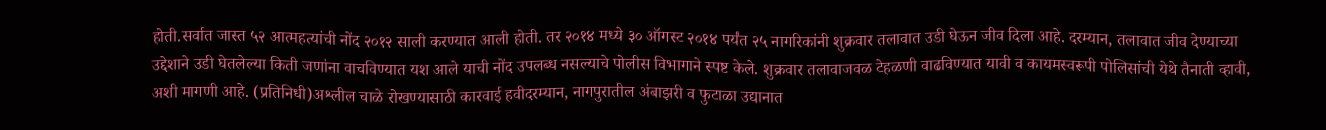होती.सर्वात जास्त ५२ आत्महत्यांची नोंद २०१२ साली करण्यात आली होती. तर २०१४ मध्ये ३० ऑगस्ट २०१४ पर्यंत २५ नागरिकांनी शुक्रवार तलावात उडी घेऊन जीव दिला आहे. दरम्यान, तलावात जीव देण्याच्या उद्देशाने उडी घेतलेल्या किती जणांना वाचविण्यात यश आले याची नोंद उपलब्ध नसल्याचे पोलीस विभागाने स्पष्ट केले. शुक्रवार तलावाजवळ टेहळणी वाढविण्यात यावी व कायमस्वरूपी पोलिसांची येथे तैनाती व्हावी, अशी मागणी आहे. (प्रतिनिधी)अश्लील चाळे रोखण्यासाठी कारवाई हवीदरम्यान, नागपुरातील अंबाझरी व फुटाळा उद्यानात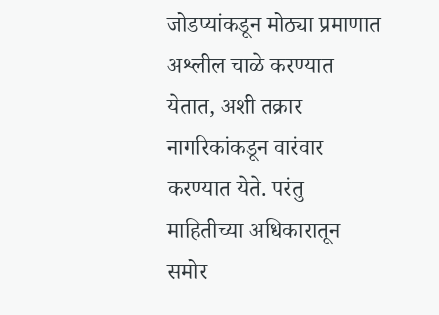जोडप्यांकडून मोठ्या प्रमाणात अश्लील चाळे करण्यात येतात, अशी तक्रार नागरिकांकडून वारंवार करण्यात येते. परंतु माहितीच्या अधिकारातून समोर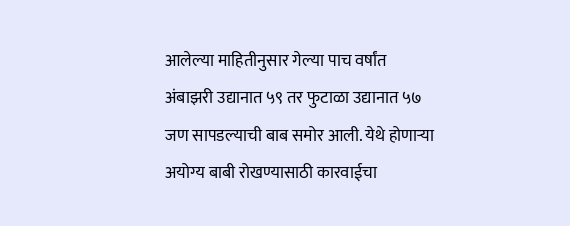आलेल्या माहितीनुसार गेल्या पाच वर्षांत अंबाझरी उद्यानात ५९ तर फुटाळा उद्यानात ५७ जण सापडल्याची बाब समोर आली. येथे होणाऱ्या अयोग्य बाबी रोखण्यासाठी कारवाईचा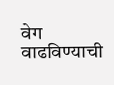वेग वाढविण्याची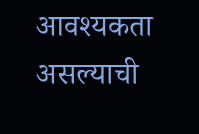आवश्यकता असल्याची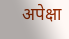अपेक्षा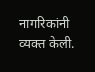नागरिकांनी व्यक्त केली.